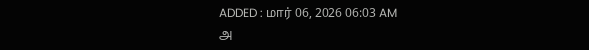ADDED : மார் 06, 2026 06:03 AM
அ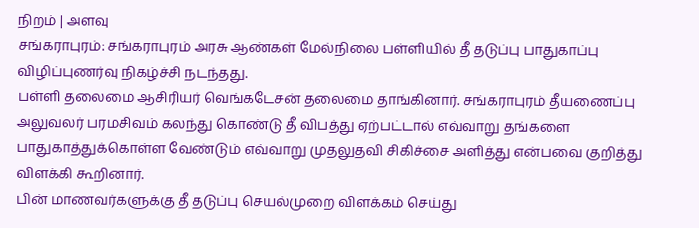நிறம் | அளவு
சங்கராபுரம்: சங்கராபுரம் அரசு ஆண்கள் மேல்நிலை பள்ளியில் தீ தடுப்பு பாதுகாப்பு விழிப்புணர்வு நிகழ்ச்சி நடந்தது.
பள்ளி தலைமை ஆசிரியர் வெங்கடேசன் தலைமை தாங்கினார். சங்கராபுரம் தீயணைப்பு அலுவலர் பரமசிவம் கலந்து கொண்டு தீ விபத்து ஏற்பட்டால் எவ்வாறு தங்களை பாதுகாத்துக்கொள்ள வேண்டும் எவ்வாறு முதலுதவி சிகிச்சை அளித்து என்பவை குறித்து விளக்கி கூறினார்.
பின் மாணவர்களுக்கு தீ தடுப்பு செயல்முறை விளக்கம் செய்து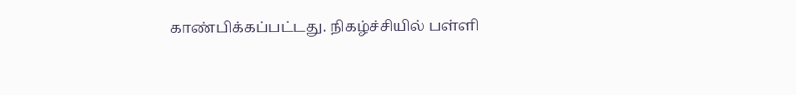காண்பிக்கப்பட்டது. நிகழ்ச்சியில் பள்ளி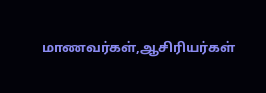மாணவர்கள்,ஆசிரியர்கள்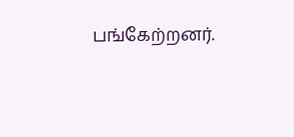பங்கேற்றனர்.